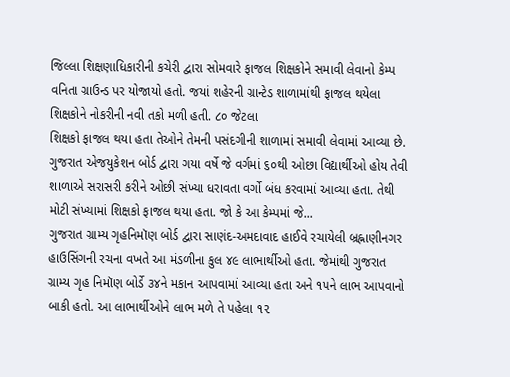જિલ્લા શિક્ષણાધિકારીની કચેરી દ્વારા સોમવારે ફાજલ શિક્ષકોને સમાવી લેવાનો કેમ્પ વનિતા ગ્રાઉન્ડ પર યોજાયો હતો. જયાં શહેરની ગ્રાન્ટેડ શાળામાંથી ફાજલ થયેલા શિક્ષકોને નોકરીની નવી તકો મળી હતી. ૮૦ જેટલા
શિક્ષકો ફાજલ થયા હતા તેઓને તેમની પસંદગીની શાળામાં સમાવી લેવામાં આવ્યા છે.
ગુજરાત એજયુકેશન બોર્ડ દ્વારા ગયા વર્ષે જે વર્ગમાં ૬૦થી ઓછા વિદ્યાર્થીઓ હોય તેવી શાળાએ સરાસરી કરીને ઓછી સંખ્યા ધરાવતા વર્ગો બંધ કરવામાં આવ્યા હતા. તેથી મોટી સંખ્યામાં શિક્ષકો ફાજલ થયા હતા. જો કે આ કેમ્પમાં જે...
ગુજરાત ગ્રામ્ય ગૃહનિમૉણ બોર્ડ દ્વારા સાણંદ-અમદાવાદ હાઈવે રચાયેલી બ્રહ્નાણીનગર હાઉસિંગની રચના વખતે આ મંડળીના કુલ ૪૯ લાભાર્થીઓ હતા. જેમાંથી ગુજરાત ગ્રામ્ય ગૃહ નિમૉણ બોર્ડે ૩૪ને મકાન આપવામાં આવ્યા હતા અને ૧૫ને લાભ આપવાનો બાકી હતો. આ લાભાર્થીઓને લાભ મળે તે પહેલા ૧૨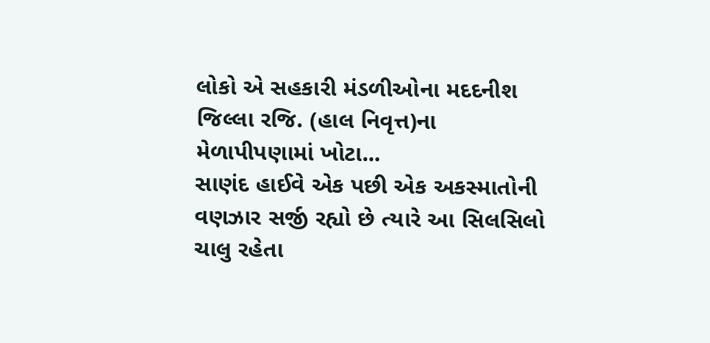લોકો એ સહકારી મંડળીઓના મદદનીશ જિલ્લા રજિ. (હાલ નિવૃત્ત)ના મેળાપીપણામાં ખોટા...
સાણંદ હાઈવે એક પછી એક અકસ્માતોની વણઝાર સર્જી રહ્યો છે ત્યારે આ સિલસિલો ચાલુ રહેતા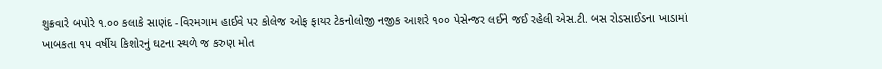શુક્રવારે બપોરે ૧.૦૦ કલાકે સાણંદ -વિરમગામ હાઈવે પર કોલેજ ઓફ ફાયર ટેકનોલોજી નજીક આશરે ૧૦૦ પેસેન્જર લઈને જઈ રહેલી એસ.ટી. બસ રોડસાઈડના ખાડામાં ખાબકતા ૧૫ વર્ષીય કિશોરનું ઘટના સ્થળે જ કરુણ મોત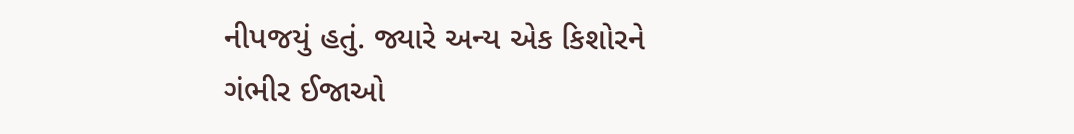નીપજયું હતું. જ્યારે અન્ય એક કિશોરને ગંભીર ઈજાઓ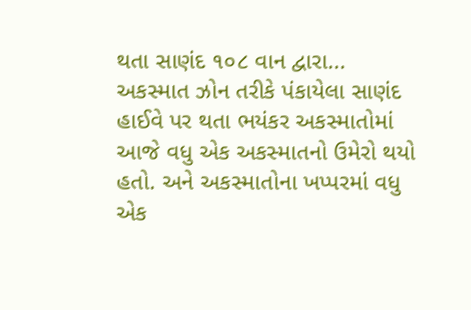થતા સાણંદ ૧૦૮ વાન દ્વારા...
અકસ્માત ઝોન તરીકે પંકાયેલા સાણંદ હાઈવે પર થતા ભયંકર અકસ્માતોમાં આજે વધુ એક અકસ્માતનો ઉમેરો થયો હતો. અને અકસ્માતોના ખપ્પરમાં વધુ એક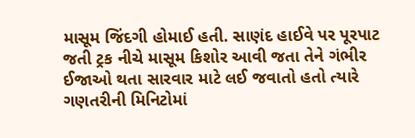માસૂમ જિંદગી હોમાઈ હતી. સાણંદ હાઈવે પર પૂરપાટ જતી ટ્રક નીચે માસૂમ કિશોર આવી જતા તેને ગંભીર ઈજાઓ થતા સારવાર માટે લઈ જવાતો હતો ત્યારે ગણતરીની મિનિટોમાં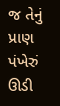જ તેનું પ્રાણ પંખેરું ઊડી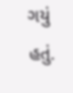ગયું હતું.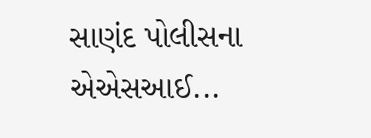સાણંદ પોલીસના એએસઆઈ...